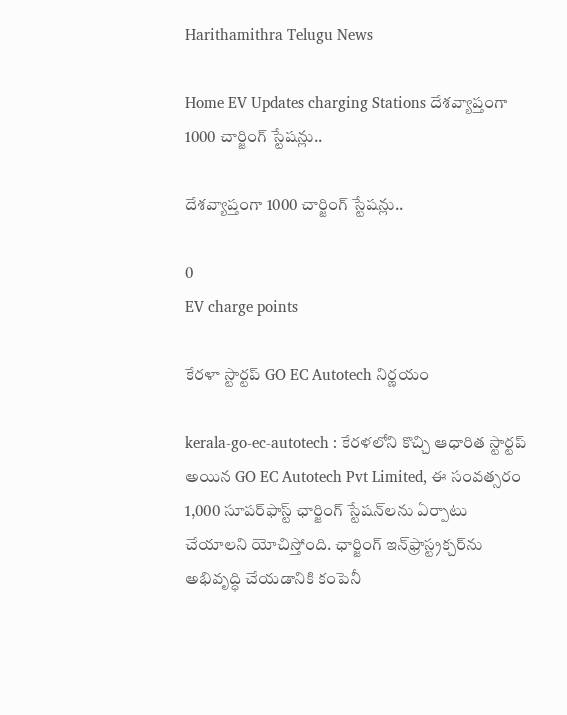Harithamithra Telugu News

Home EV Updates charging Stations దేశవ్యాప్తంగా 1000 చార్జింగ్ స్టేషన్లు..

దేశవ్యాప్తంగా 1000 చార్జింగ్ స్టేషన్లు..

0
EV charge points

కేరళా స్టార్టప్ GO EC Autotech నిర్ణయం

kerala-go-ec-autotech : కేరళలోని కొచ్చి ఆధారిత స్టార్టప్ అయిన GO EC Autotech Pvt Limited, ఈ సంవత్సరం 1,000 సూపర్‌ఫాస్ట్ ఛార్జింగ్ స్టేషన్‌లను ఏర్పాటు చేయాలని యోచిస్తోంది. ఛార్జింగ్ ఇన్‌ఫ్రాస్ట్రక్చర్‌ను అభివృద్ధి చేయడానికి కంపెనీ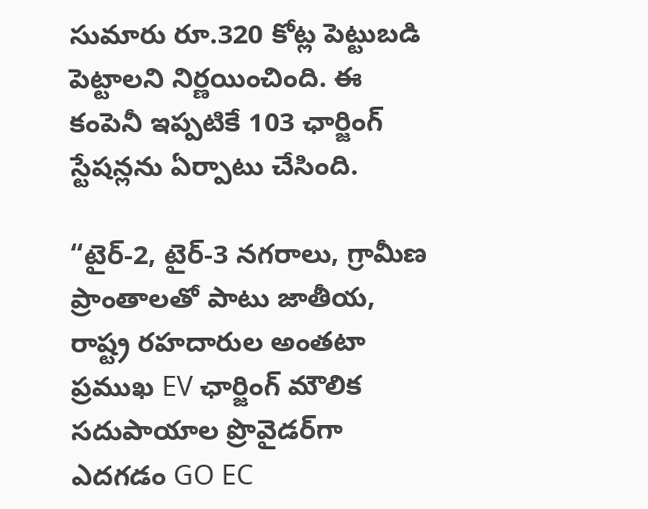సుమారు రూ.320 కోట్ల పెట్టుబడి పెట్టాలని నిర్ణయించింది. ఈ కంపెనీ ఇప్పటికే 103 ఛార్జింగ్ స్టేషన్లను ఏర్పాటు చేసింది.

“టైర్-2, టైర్-3 నగరాలు, గ్రామీణ ప్రాంతాలతో పాటు జాతీయ, రాష్ట్ర రహదారుల అంతటా ప్రముఖ EV ఛార్జింగ్ మౌలిక సదుపాయాల ప్రొవైడర్‌గా ఎదగడం GO EC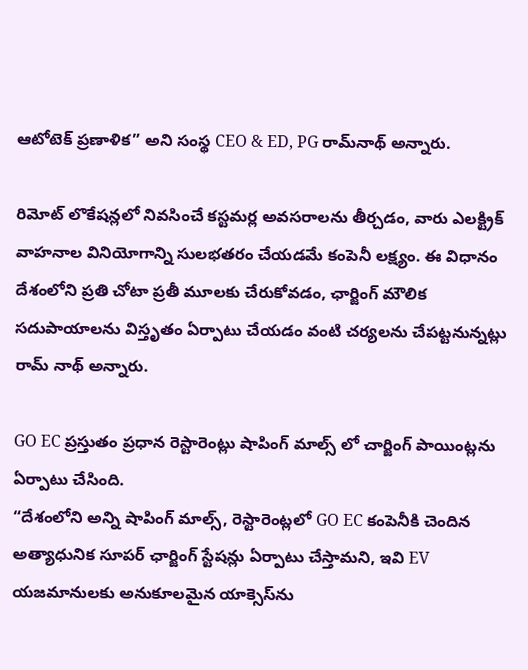ఆటోటెక్ ప్రణాళిక” అని సంస్థ CEO & ED, PG రామ్‌నాథ్ అన్నారు.

రిమోట్ లొకేషన్లలో నివసించే కస్టమర్ల అవసరాలను తీర్చడం, వారు ఎలక్ట్రిక్ వాహనాల వినియోగాన్ని సులభతరం చేయడమే కంపెనీ లక్ష్యం. ఈ విధానం దేశంలోని ప్రతి చోటా ప్రతీ మూలకు చేరుకోవడం, ఛార్జింగ్ మౌలిక సదుపాయాలను విస్తృతం ఏర్పాటు చేయడం వంటి చర్యలను చేపట్టనున్నట్లు రామ్ నాథ్ అన్నారు.

GO EC ప్రస్తుతం ప్రధాన రెస్టారెంట్లు షాపింగ్ మాల్స్ లో చార్జింగ్ పాయింట్లను ఏర్పాటు చేసింది.
“దేశంలోని అన్ని షాపింగ్ మాల్స్, రెస్టారెంట్లలో GO EC కంపెనీకి చెందిన అత్యాధునిక సూపర్ ఛార్జింగ్ స్టేషన్లు ఏర్పాటు చేస్తామని, ఇవి EV యజమానులకు అనుకూలమైన యాక్సెస్‌ను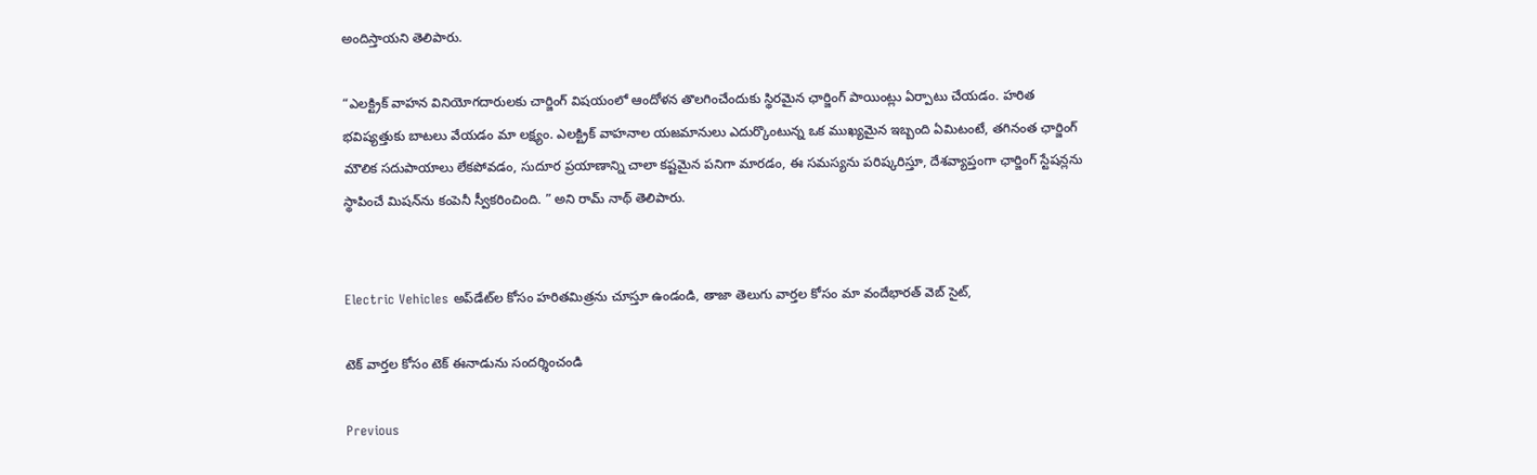అందిస్తాయని తెలిపారు.

“ఎలక్ట్రిక్ వాహన వినియోగదారులకు చార్జింగ్ విషయంలో ఆందోళన తొలగించేందుకు స్థిరమైన ఛార్జింగ్ పాయింట్లు ఏర్పాటు చేయడం. హరిత భవిష్యత్తుకు బాటలు వేయడం మా లక్ష్యం. ఎలక్ట్రిక్ వాహనాల యజమానులు ఎదుర్కొంటున్న ఒక ముఖ్యమైన ఇబ్బంది ఏమిటంటే, తగినంత ఛార్జింగ్ మౌలిక సదుపాయాలు లేకపోవడం, సుదూర ప్రయాణాన్ని చాలా కష్టమైన పనిగా మారడం, ఈ సమస్యను పరిష్కరిస్తూ, దేశవ్యాప్తంగా ఛార్జింగ్ స్టేషన్లను స్థాపించే మిషన్‌ను కంపెనీ స్వీకరించింది. ” అని రామ్ నాథ్ తెలిపారు.


Electric Vehicles అప్‌డేట్‌ల కోసం హరితమిత్రను చూస్తూ ఉండండి, తాజా తెలుగు వార్తల కోసం మా వందేభారత్ వెబ్ సైట్,

టెక్ వార్తల కోసం టెక్ ఈనాడును సందర్శించండి

Previous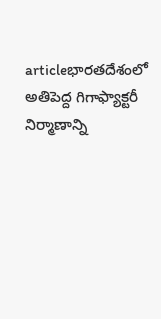articleభారతదేశంలో అతిపెద్ద గిగాఫ్యాక్టరీ నిర్మాణాన్ని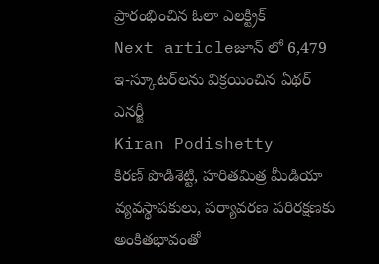ప్రారంభించిన ఓలా ఎలక్ట్రిక్
Next articleజూన్ లో 6,479 ఇ-స్కూటర్‌లను విక్రయించిన ఏథర్ ఎనర్జీ
Kiran Podishetty
కిరణ్ పొడిశెట్టి, హరితమిత్ర మీడియా వ్యవస్థాపకులు, పర్యావరణ పరిరక్షణకు అంకితభావంతో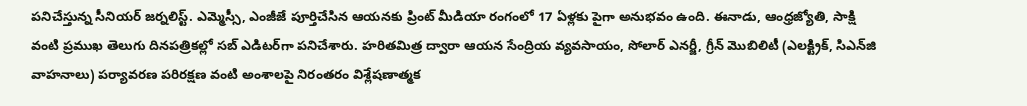పనిచేస్తున్న సీనియ‌ర్‌ జర్నలిస్ట్. ఎమ్మెస్సీ, ఎంజీజే పూర్తిచేసిన‌ ఆయనకు ప్రింట్ మీడియా రంగంలో 17 ఏళ్లకు పైగా అనుభవం ఉంది. ఈనాడు, ఆంధ్రజ్యోతి, సాక్షి వంటి ప్రముఖ తెలుగు దినపత్రికల్లో సబ్‌ ఎడిటర్‌గా ప‌నిచేశారు. హరితమిత్ర ద్వారా ఆయన సేంద్రియ వ్యవసాయం, సోలార్ ఎనర్జీ, గ్రీన్ మొబిలిటీ (ఎలక్ట్రిక్‌, సిఎన్‌జి వాహనాలు) ప‌ర్యావ‌ర‌ణ ప‌రిర‌క్ష‌ణ వంటి అంశాలపై నిరంతరం విశ్లేషణాత్మక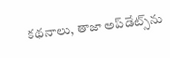కథనాలు, తాజా అప్‌డేట్స్‌ను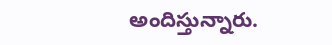అందిస్తున్నారు.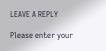LEAVE A REPLY

Please enter your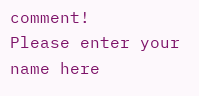comment!
Please enter your name here